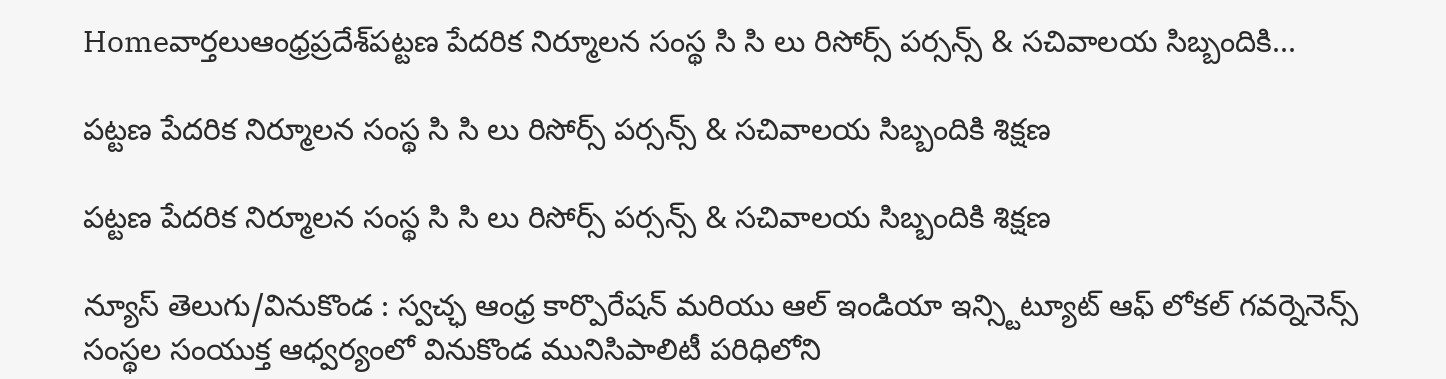Homeవార్తలుఆంధ్రప్రదేశ్‌పట్టణ పేదరిక నిర్మూలన సంస్థ సి సి లు రిసోర్స్ పర్సన్స్ & సచివాలయ సిబ్బందికి...

పట్టణ పేదరిక నిర్మూలన సంస్థ సి సి లు రిసోర్స్ పర్సన్స్ & సచివాలయ సిబ్బందికి శిక్షణ

పట్టణ పేదరిక నిర్మూలన సంస్థ సి సి లు రిసోర్స్ పర్సన్స్ & సచివాలయ సిబ్బందికి శిక్షణ

న్యూస్ తెలుగు/వినుకొండ : స్వచ్ఛ ఆంధ్ర కార్పొరేషన్ మరియు ఆల్ ఇండియా ఇన్స్టిట్యూట్ ఆఫ్ లోకల్ గవర్నెనెన్స్ సంస్థల సంయుక్త ఆధ్వర్యంలో వినుకొండ మునిసిపాలిటీ పరిధిలోని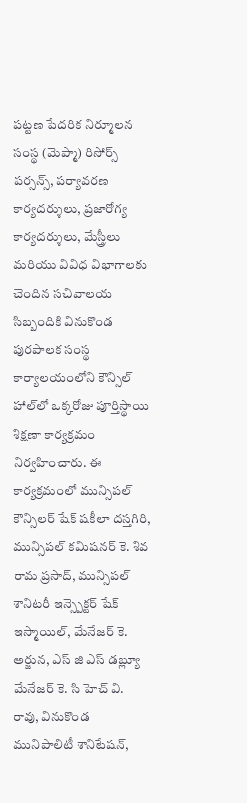పట్టణ పేదరిక నిర్మూలన సంస్థ (మెప్మా) రిసోర్స్ పర్సన్స్, పర్యావరణ కార్యదర్శులు, ప్రజారోగ్య కార్యదర్శులు, మేస్త్రీలు మరియు వివిధ విభాగాలకు చెందిన సచివాలయ సిబ్బందికి వినుకొండ పురపాలక సంస్థ కార్యాలయంలోని కౌన్సిల్ హాల్‌లో ఒక్కరోజు పూర్తిస్థాయి శిక్షణా కార్యక్రమం నిర్వహించారు. ఈ కార్యక్రమంలో మున్సిపల్ కౌన్సిలర్ షేక్ షకీలా దస్తగిరి, మున్సిపల్ కమిషనర్ కె. శివ రామ ప్రసాద్, మున్సిపల్ శానిటరీ ఇన్స్పెక్టర్ షేక్ ఇస్మాయిల్, మేనేజర్ కె. అర్జున, ఎస్ జి ఎస్ డబ్ల్యూ మేనేజర్ కె. సి హెచ్ వి. రావు, వినుకొండ మునిపాలిటీ శానిటేషన్,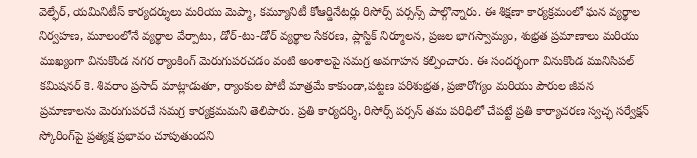వెల్ఫేర్, యమినిటీస్ కార్యదర్శులు మరియు మెప్మా, కమ్యూనిటీ కోఆర్డినేటర్లు రిసోర్స్ పర్సన్స్ పాల్గొన్నారు. ఈ శిక్షణా కార్యక్రమంలో ఘన వ్యర్థాల నిర్వహణ, మూలంలోనే వ్యర్థాల వేర్పాటు, డోర్-టు-డోర్ వ్యర్థాల సేకరణ, ప్లాస్టిక్ నిర్మూలన, ప్రజల భాగస్వామ్యం, శుభ్రత ప్రమాణాలు మరియు ముఖ్యంగా వినుకొండ నగర ర్యాంకింగ్ మెరుగుపరచడం వంటి అంశాలపై సమగ్ర అవగాహన కల్పించారు. ఈ సందర్భంగా వినుకొండ మునిసిపల్ కమిషనర్ కె. శివరాం ప్రసాద్ మాట్లాడుతూ, ర్యాంకుల పోటీ మాత్రమే కాకుండా,పట్టణ పరిశుభ్రత, ప్రజారోగ్యం మరియు పౌరుల జీవన ప్రమాణాలను మెరుగుపరచే సమగ్ర కార్యక్రమమని తెలిపారు. ప్రతి కార్యదర్శి, రిసోర్స్ పర్సన్ తమ పరిధిలో చేపట్టే ప్రతి కార్యాచరణ స్వచ్ఛ సర్వేక్షన్ స్కోరింగ్‌పై ప్రత్యక్ష ప్రభావం చూపుతుందని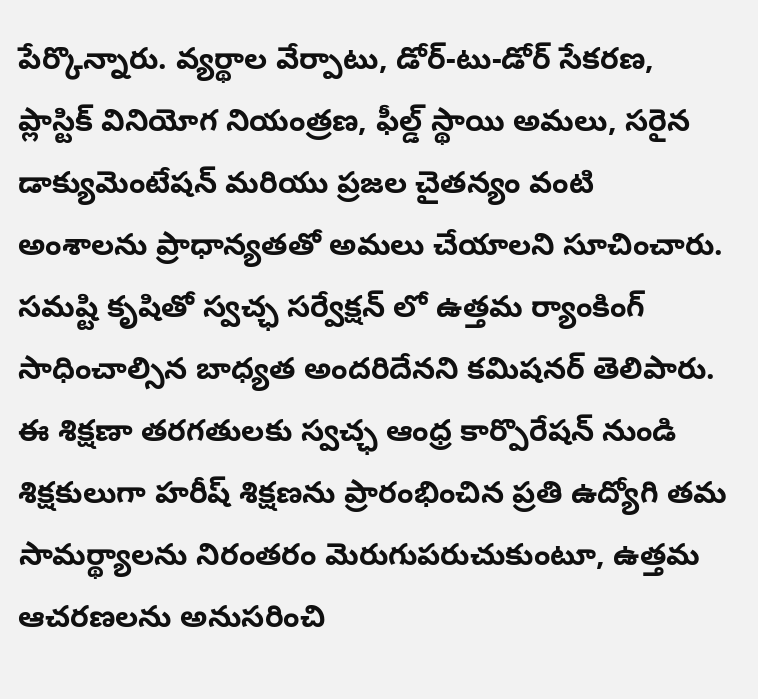పేర్కొన్నారు. వ్యర్థాల వేర్పాటు, డోర్-టు-డోర్ సేకరణ, ప్లాస్టిక్ వినియోగ నియంత్రణ, ఫీల్డ్ స్థాయి అమలు, సరైన డాక్యుమెంటేషన్ మరియు ప్రజల చైతన్యం వంటి అంశాలను ప్రాధాన్యతతో అమలు చేయాలని సూచించారు. సమష్టి కృషితో స్వచ్ఛ సర్వేక్షన్ లో ఉత్తమ ర్యాంకింగ్ సాధించాల్సిన బాధ్యత అందరిదేనని కమిషనర్ తెలిపారు. ఈ శిక్షణా తరగతులకు స్వచ్ఛ ఆంధ్ర కార్పొరేషన్ నుండి శిక్షకులుగా హరీష్ శిక్షణను ప్రారంభించిన ప్రతి ఉద్యోగి తమ సామర్థ్యాలను నిరంతరం మెరుగుపరుచుకుంటూ, ఉత్తమ ఆచరణలను అనుసరించి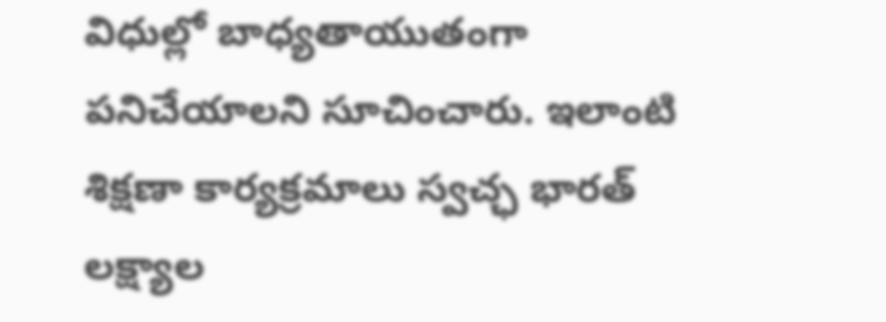విధుల్లో బాధ్యతాయుతంగా పనిచేయాలని సూచించారు. ఇలాంటి శిక్షణా కార్యక్రమాలు స్వచ్ఛ భారత్ లక్ష్యాల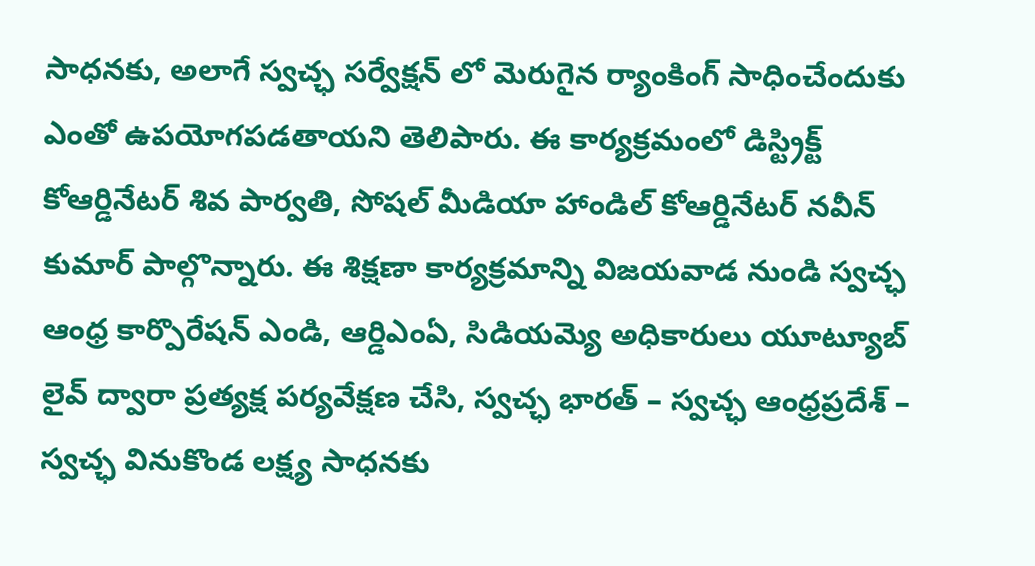సాధనకు, అలాగే స్వచ్ఛ సర్వేక్షన్ లో మెరుగైన ర్యాంకింగ్ సాధించేందుకు ఎంతో ఉపయోగపడతాయని తెలిపారు. ఈ కార్యక్రమంలో డిస్ట్రిక్ట్ కోఆర్డినేటర్ శివ పార్వతి, సోషల్ మీడియా హాండిల్ కోఆర్డినేటర్ నవీన్ కుమార్ పాల్గొన్నారు. ఈ శిక్షణా కార్యక్రమాన్ని విజయవాడ నుండి స్వచ్ఛ ఆంధ్ర కార్పొరేషన్ ఎండి, ఆర్డిఎంఏ, సిడియమ్యె అధికారులు యూట్యూబ్ లైవ్ ద్వారా ప్రత్యక్ష పర్యవేక్షణ చేసి, స్వచ్ఛ భారత్ – స్వచ్ఛ ఆంధ్రప్రదేశ్ – స్వచ్ఛ వినుకొండ లక్ష్య సాధనకు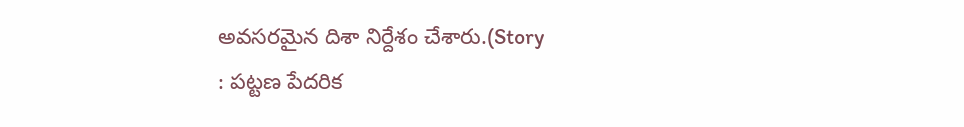అవసరమైన దిశా నిర్దేశం చేశారు.(Story
: పట్టణ పేదరిక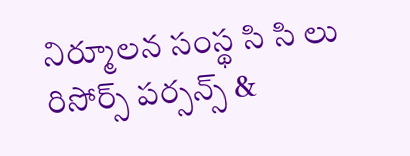నిర్మూలన సంస్థ సి సి లు రిసోర్స్ పర్సన్స్ &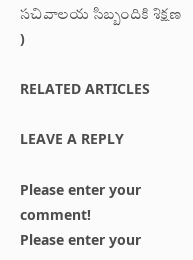సచివాలయ సిబ్బందికి శిక్షణ )

RELATED ARTICLES

LEAVE A REPLY

Please enter your comment!
Please enter your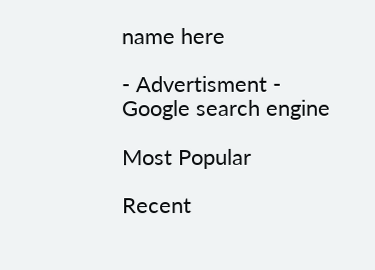name here

- Advertisment -
Google search engine

Most Popular

Recent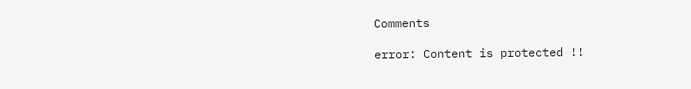Comments

error: Content is protected !!